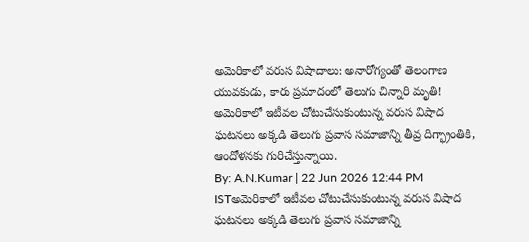అమెరికాలో వరుస విషాదాలు: అనారోగ్యంతో తెలంగాణ యువకుడు, కారు ప్రమాదంలో తెలుగు చిన్నారి మృతి!
అమెరికాలో ఇటీవల చోటుచేసుకుంటున్న వరుస విషాద ఘటనలు అక్కడి తెలుగు ప్రవాస సమాజాన్ని తీవ్ర దిగ్భ్రాంతికి, ఆందోళనకు గురిచేస్తున్నాయి.
By: A.N.Kumar | 22 Jun 2026 12:44 PM ISTఅమెరికాలో ఇటీవల చోటుచేసుకుంటున్న వరుస విషాద ఘటనలు అక్కడి తెలుగు ప్రవాస సమాజాన్ని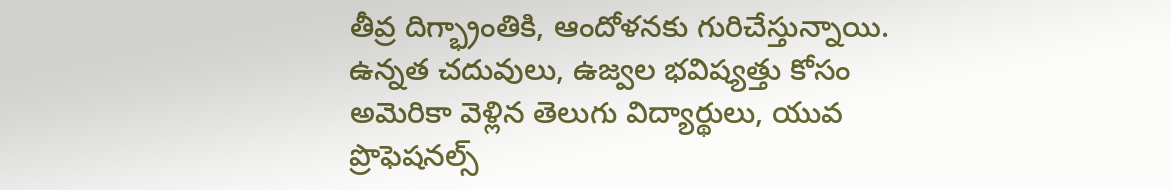తీవ్ర దిగ్భ్రాంతికి, ఆందోళనకు గురిచేస్తున్నాయి. ఉన్నత చదువులు, ఉజ్వల భవిష్యత్తు కోసం అమెరికా వెళ్లిన తెలుగు విద్యార్థులు, యువ ప్రొఫెషనల్స్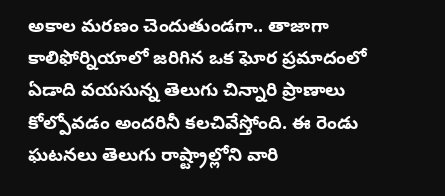అకాల మరణం చెందుతుండగా.. తాజాగా కాలిఫోర్నియాలో జరిగిన ఒక ఘోర ప్రమాదంలో ఏడాది వయసున్న తెలుగు చిన్నారి ప్రాణాలు కోల్పోవడం అందరినీ కలచివేస్తోంది. ఈ రెండు ఘటనలు తెలుగు రాష్ట్రాల్లోని వారి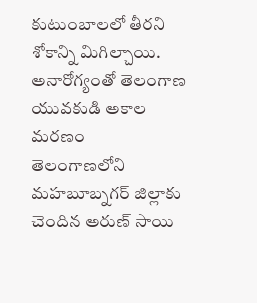కుటుంబాలలో తీరని శోకాన్ని మిగిల్చాయి.
అనారోగ్యంతో తెలంగాణ యువకుడి అకాల మరణం
తెలంగాణలోని మహబూబ్నగర్ జిల్లాకు చెందిన అరుణ్ సాయి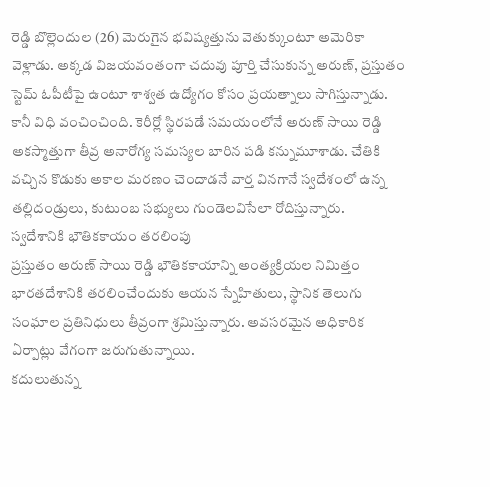రెడ్డి బొల్లెందుల (26) మెరుగైన భవిష్యత్తును వెతుక్కుంటూ అమెరికా వెళ్లాడు. అక్కడ విజయవంతంగా చదువు పూర్తి చేసుకున్న అరుణ్, ప్రస్తుతం స్టెమ్ ఓపీటీపై ఉంటూ శాశ్వత ఉద్యోగం కోసం ప్రయత్నాలు సాగిస్తున్నాడు. కానీ విధి వంచించింది. కెరీర్లో స్థిరపడే సమయంలోనే అరుణ్ సాయి రెడ్డి అకస్మాత్తుగా తీవ్ర అనారోగ్య సమస్యల బారిన పడి కన్నుమూశాడు. చేతికి వచ్చిన కొడుకు అకాల మరణం చెందాడనే వార్త వినగానే స్వదేశంలో ఉన్న తల్లిదండ్రులు, కుటుంబ సభ్యులు గుండెలవిసేలా రోదిస్తున్నారు.
స్వదేశానికి భౌతికకాయం తరలింపు
ప్రస్తుతం అరుణ్ సాయి రెడ్డి భౌతికకాయాన్ని అంత్యక్రియల నిమిత్తం భారతదేశానికి తరలించేందుకు ఆయన స్నేహితులు, స్థానిక తెలుగు సంఘాల ప్రతినిధులు తీవ్రంగా శ్రమిస్తున్నారు. అవసరమైన అధికారిక ఏర్పాట్లు వేగంగా జరుగుతున్నాయి.
కదులుతున్న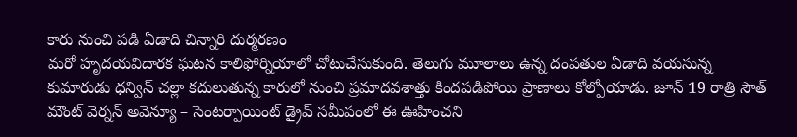కారు నుంచి పడి ఏడాది చిన్నారి దుర్మరణం
మరో హృదయవిదారక ఘటన కాలిఫోర్నియాలో చోటుచేసుకుంది. తెలుగు మూలాలు ఉన్న దంపతుల ఏడాది వయసున్న కుమారుడు ధన్విన్ చల్లా కదులుతున్న కారులో నుంచి ప్రమాదవశాత్తు కిందపడిపోయి ప్రాణాలు కోల్పోయాడు. జూన్ 19 రాత్రి సౌత్ మౌంట్ వెర్నన్ అవెన్యూ – సెంటర్పాయింట్ డ్రైవ్ సమీపంలో ఈ ఊహించని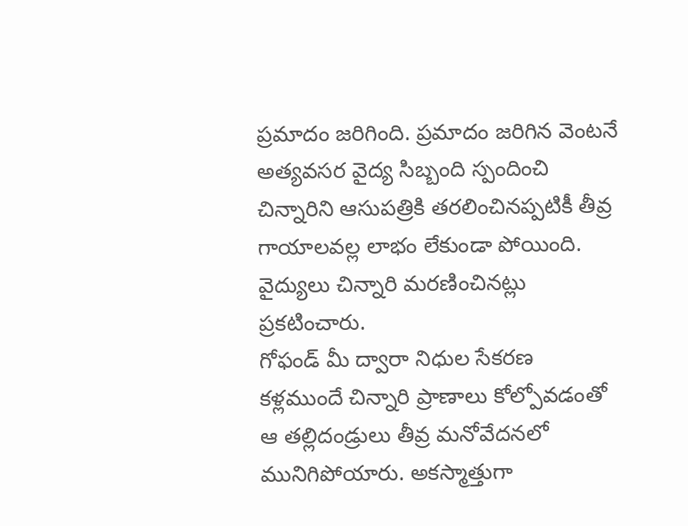ప్రమాదం జరిగింది. ప్రమాదం జరిగిన వెంటనే అత్యవసర వైద్య సిబ్బంది స్పందించి చిన్నారిని ఆసుపత్రికి తరలించినప్పటికీ తీవ్ర గాయాలవల్ల లాభం లేకుండా పోయింది. వైద్యులు చిన్నారి మరణించినట్లు ప్రకటించారు.
గోఫండ్ మీ ద్వారా నిధుల సేకరణ
కళ్లముందే చిన్నారి ప్రాణాలు కోల్పోవడంతో ఆ తల్లిదండ్రులు తీవ్ర మనోవేదనలో మునిగిపోయారు. అకస్మాత్తుగా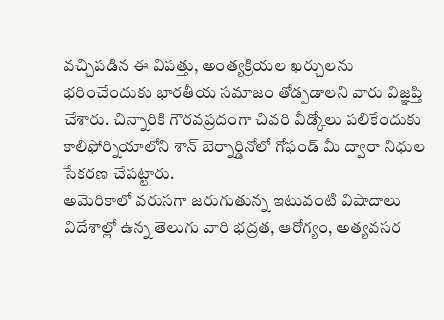వచ్చిపడిన ఈ విపత్తు, అంత్యక్రియల ఖర్చులను భరించేందుకు భారతీయ సమాజం తోడ్పడాలని వారు విజ్ఞప్తి చేశారు. చిన్నారికి గౌరవప్రదంగా చివరి వీడ్కోలు పలికేందుకు కాలిఫోర్నియాలోని శాన్ బెర్నార్డినోలో గోఫండ్ మీ ద్వారా నిధుల సేకరణ చేపట్టారు.
అమెరికాలో వరుసగా జరుగుతున్న ఇటువంటి విషాదాలు విదేశాల్లో ఉన్న తెలుగు వారి భద్రత, ఆరోగ్యం, అత్యవసర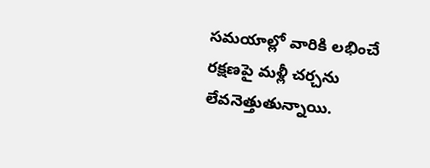సమయాల్లో వారికి లభించే రక్షణపై మళ్లీ చర్చను లేవనెత్తుతున్నాయి.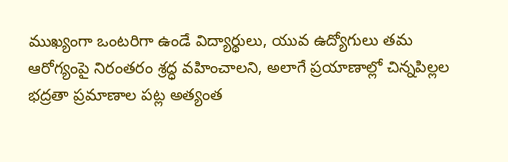ముఖ్యంగా ఒంటరిగా ఉండే విద్యార్థులు, యువ ఉద్యోగులు తమ ఆరోగ్యంపై నిరంతరం శ్రద్ధ వహించాలని, అలాగే ప్రయాణాల్లో చిన్నపిల్లల భద్రతా ప్రమాణాల పట్ల అత్యంత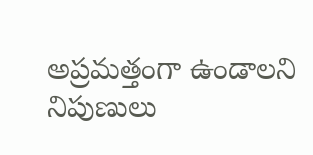అప్రమత్తంగా ఉండాలని నిపుణులు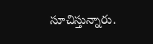సూచిస్తున్నారు.